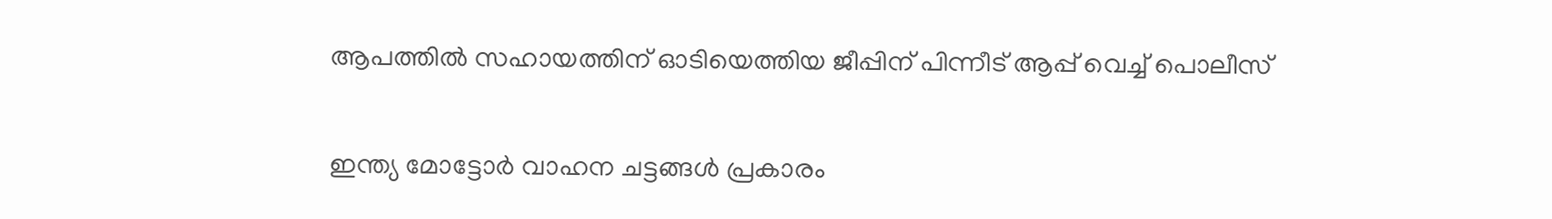ആപത്തിൽ സഹായത്തിന് ഓടിയെത്തിയ ജീപ്പിന് പിന്നീട് ആപ്പ് വെച്ച് പൊലീസ്

ഇന്ത്യ മോട്ടോർ വാഹന ചട്ടങ്ങൾ പ്രകാരം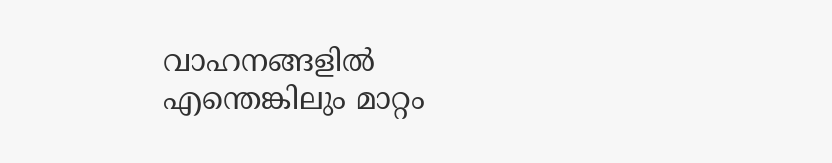വാഹനങ്ങളിൽ എന്തെങ്കിലും മാറ്റം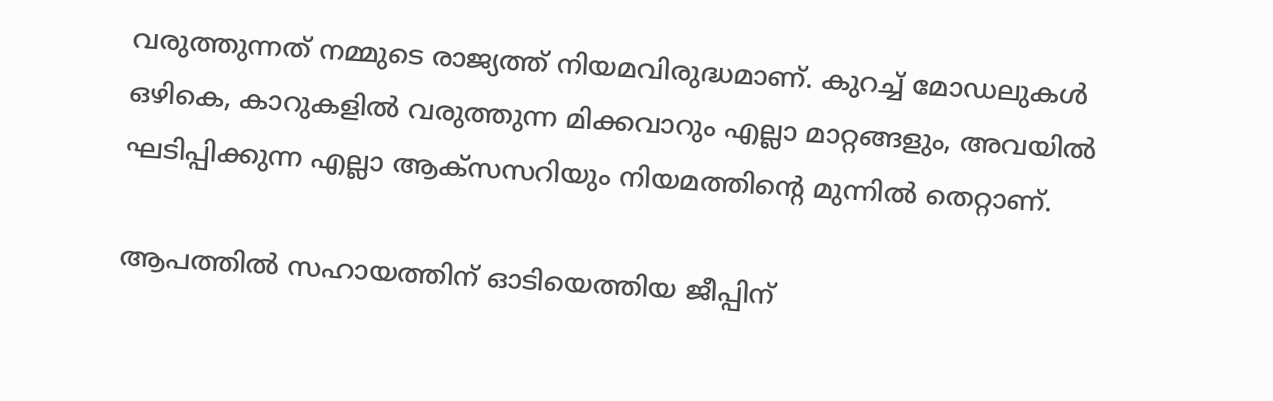വരുത്തുന്നത് നമ്മുടെ രാജ്യത്ത് നിയമവിരുദ്ധമാണ്. കുറച്ച് മോഡലുകൾ ഒഴികെ, കാറുകളിൽ വരുത്തുന്ന മിക്കവാറും എല്ലാ മാറ്റങ്ങളും, അവയിൽ ഘടിപ്പിക്കുന്ന എല്ലാ ആക്സസറിയും നിയമത്തിന്റെ മുന്നിൽ തെറ്റാണ്.

ആപത്തിൽ സഹായത്തിന് ഓടിയെത്തിയ ജീപ്പിന്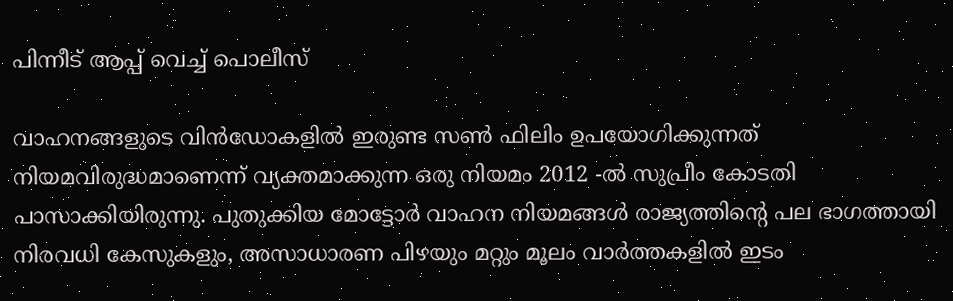പിന്നീട് ആപ്പ് വെച്ച് പൊലീസ്

വാഹനങ്ങളുടെ വിൻഡോകളിൽ ഇരുണ്ട സൺ ഫിലിം ഉപയോഗിക്കുന്നത് നിയമവിരുദ്ധമാണെന്ന് വ്യക്തമാക്കുന്ന ഒരു നിയമം 2012 -ൽ സുപ്രീം കോടതി പാസാക്കിയിരുന്നു. പുതുക്കിയ മോട്ടോർ വാഹന നിയമങ്ങൾ രാജ്യത്തിന്റെ പല ഭാഗത്തായി നിരവധി കേസുകളും, അസാധാരണ പിഴയും മറ്റും മൂലം വാർത്തകളിൽ ഇടം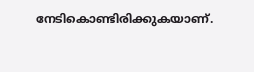നേടികൊണ്ടിരിക്കുകയാണ്.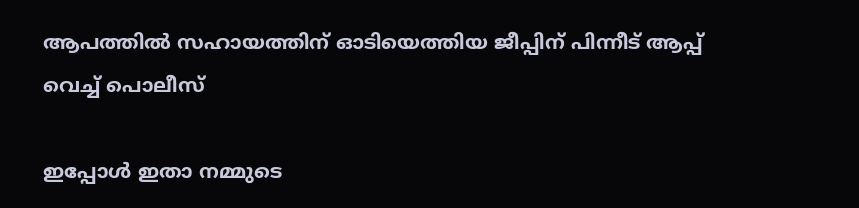ആപത്തിൽ സഹായത്തിന് ഓടിയെത്തിയ ജീപ്പിന് പിന്നീട് ആപ്പ് വെച്ച് പൊലീസ്

ഇപ്പോൾ ഇതാ നമ്മുടെ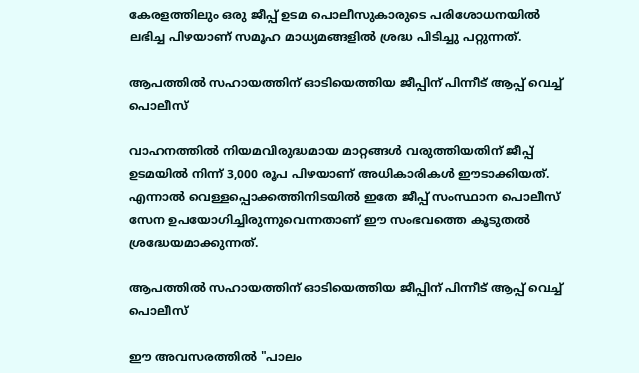കേരളത്തിലും ഒരു ജീപ്പ് ഉടമ പൊലീസുകാരുടെ പരിശോധനയിൽ ലഭിച്ച പിഴയാണ് സമൂഹ മാധ്യമങ്ങളിൽ ശ്രദ്ധ പിടിച്ചു പറ്റുന്നത്.

ആപത്തിൽ സഹായത്തിന് ഓടിയെത്തിയ ജീപ്പിന് പിന്നീട് ആപ്പ് വെച്ച് പൊലീസ്

വാഹനത്തിൽ നിയമവിരുദ്ധമായ മാറ്റങ്ങൾ വരുത്തിയതിന് ജീപ്പ് ഉടമയിൽ നിന്ന് 3,000 രൂപ പിഴയാണ് അധികാരികൾ ഈടാക്കിയത്. എന്നാൽ വെള്ളപ്പൊക്കത്തിനിടയിൽ ഇതേ ജീപ്പ് സംസ്ഥാന പൊലീസ് സേന ഉപയോഗിച്ചിരുന്നുവെന്നതാണ് ഈ സംഭവത്തെ കൂടുതൽ ശ്രദ്ധേയമാക്കുന്നത്.

ആപത്തിൽ സഹായത്തിന് ഓടിയെത്തിയ ജീപ്പിന് പിന്നീട് ആപ്പ് വെച്ച് പൊലീസ്

ഈ അവസരത്തിൽ "പാലം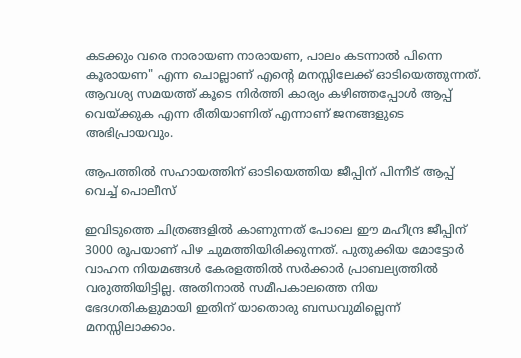കടക്കും വരെ നാരായണ നാരായണ, പാലം കടന്നാൽ പിന്നെ കൂരായണ" എന്ന ചൊല്ലാണ് എന്റെ മനസ്സിലേക്ക് ഓടിയെത്തുന്നത്. ആവശ്യ സമയത്ത് കൂടെ നിർത്തി കാര്യം കഴിഞ്ഞപ്പോൾ ആപ്പ് വെയ്ക്കുക എന്ന രീതിയാണിത് എന്നാണ് ജനങ്ങളുടെ അഭിപ്രായവും.

ആപത്തിൽ സഹായത്തിന് ഓടിയെത്തിയ ജീപ്പിന് പിന്നീട് ആപ്പ് വെച്ച് പൊലീസ്

ഇവിടുത്തെ ചിത്രങ്ങളിൽ കാണുന്നത് പോലെ ഈ മഹീന്ദ്ര ജീപ്പിന് 3000 രൂപയാണ് പിഴ ചുമത്തിയിരിക്കുന്നത്. പുതുക്കിയ മോട്ടോർ വാഹന നിയമങ്ങൾ കേരളത്തിൽ സർക്കാർ പ്രാബല്യത്തിൽ വരുത്തിയിട്ടില്ല. അതിനാൽ സമീപകാലത്തെ നിയ ഭേദഗതികളുമായി ഇതിന് യാതൊരു ബന്ധവുമില്ലെന്ന് മനസ്സിലാക്കാം.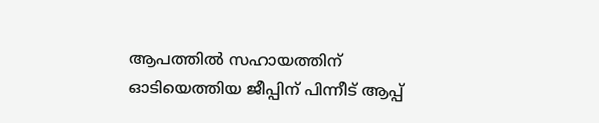ആപത്തിൽ സഹായത്തിന് ഓടിയെത്തിയ ജീപ്പിന് പിന്നീട് ആപ്പ്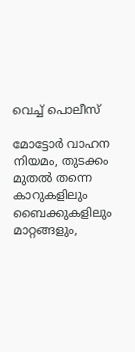വെച്ച് പൊലീസ്

മോട്ടോർ വാഹന നിയമം, തുടക്കം മുതൽ തന്നെ കാറുകളിലും ബൈക്കുകളിലും മാറ്റങ്ങളും,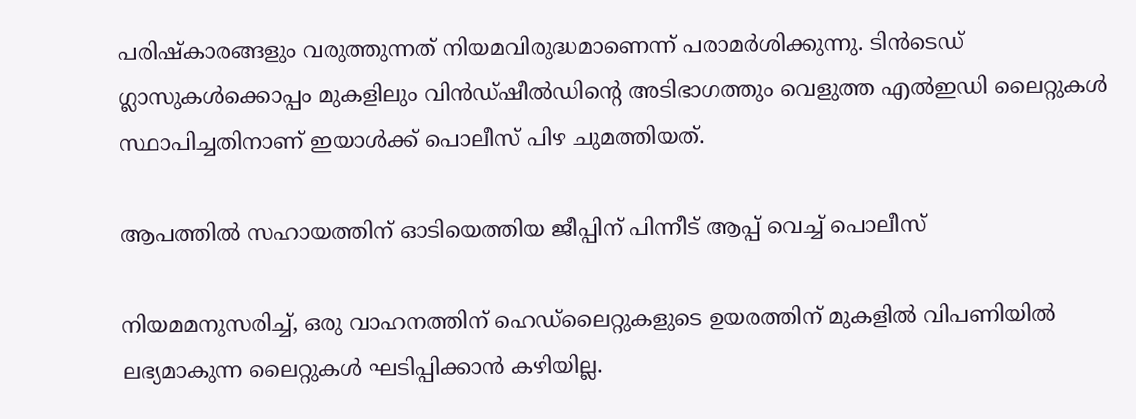പരിഷ്കാരങ്ങളും വരുത്തുന്നത് നിയമവിരുദ്ധമാണെന്ന് പരാമർശിക്കുന്നു. ടിൻ‌ടെഡ് ഗ്ലാസുകൾ‌ക്കൊപ്പം‌ മുകളിലും വിൻ‌ഡ്‌ഷീൽ‌ഡിന്റെ അടിഭാഗത്തും വെളുത്ത എൽ‌ഇഡി ലൈറ്റുകൾ സ്ഥാപിച്ചതിനാണ് ഇയാൾ‌ക്ക് പൊലീസ് പിഴ ചുമത്തിയത്.

ആപത്തിൽ സഹായത്തിന് ഓടിയെത്തിയ ജീപ്പിന് പിന്നീട് ആപ്പ് വെച്ച് പൊലീസ്

നിയമമനുസരിച്ച്, ഒരു വാഹനത്തിന് ഹെഡ്‌ലൈറ്റുകളുടെ ഉയരത്തിന് മുകളിൽ വിപണിയിൽ ലഭ്യമാകുന്ന ലൈറ്റുകൾ ഘടിപ്പിക്കാൻ കഴിയില്ല.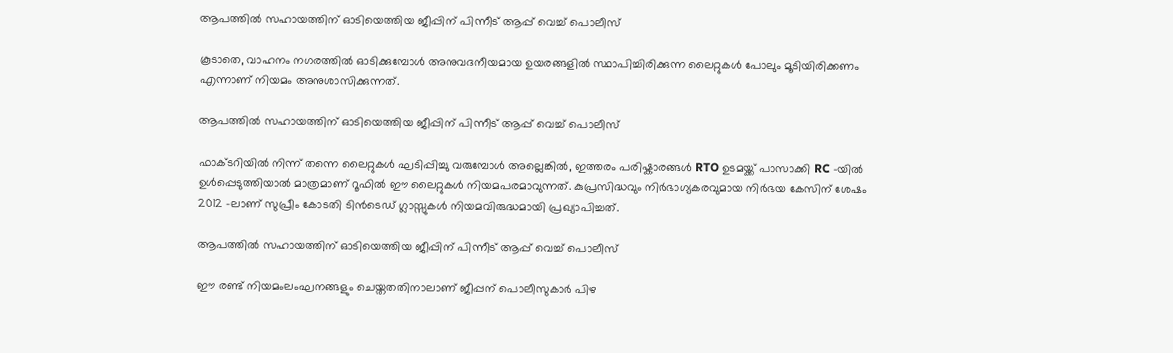ആപത്തിൽ സഹായത്തിന് ഓടിയെത്തിയ ജീപ്പിന് പിന്നീട് ആപ്പ് വെച്ച് പൊലീസ്

കൂടാതെ, വാഹനം നഗരത്തിൽ ഓടിക്കുമ്പോൾ അനുവദനീയമായ ഉയരങ്ങളിൽ സ്ഥാപിച്ചിരിക്കുന്ന ലൈറ്റുകൾ പോലും മൂടിയിരിക്കണം എന്നാണ് നിയമം അനുശാസിക്കുന്നത്.

ആപത്തിൽ സഹായത്തിന് ഓടിയെത്തിയ ജീപ്പിന് പിന്നീട് ആപ്പ് വെച്ച് പൊലീസ്

ഫാക്ടറിയിൽ നിന്ന് തന്നെ ലൈറ്റുകൾ ഘടിപ്പിച്ചു വരുമ്പോൾ അല്ലെങ്കിൽ, ഇത്തരം പരിഷ്കാരങ്ങൾ RTO ഉടമയ്ക്ക് പാസാക്കി RC -യിൽ ഉൾപ്പെടുത്തിയാൽ മാത്രമാണ് റൂഫിൽ ഈ ലൈറ്റുകൾ നിയമപരമാവുന്നത്. കുപ്രസിദ്ധവും നിർഭാഗ്യകരവുമായ നിർഭയ കേസിന് ശേഷം 2012 -ലാണ് സുപ്രീം കോടതി ടിൻ‌ടെഡ് ഗ്ലാസ്സുകൾ നിയമവിരുദ്ധമായി പ്രഖ്യാപിച്ചത്.

ആപത്തിൽ സഹായത്തിന് ഓടിയെത്തിയ ജീപ്പിന് പിന്നീട് ആപ്പ് വെച്ച് പൊലീസ്

ഈ രണ്ട് നിയമംലംഘനങ്ങളും ചെയ്തതതിനാലാണ് ജീപ്പന് പൊലീസുകാർ പിഴ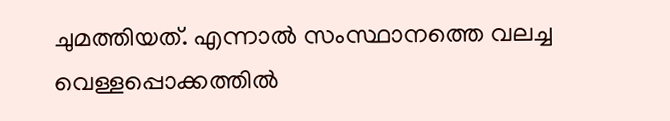ചുമത്തിയത്. എന്നാൽ സംസ്ഥാനത്തെ വലച്ച വെള്ളപ്പൊക്കത്തിൽ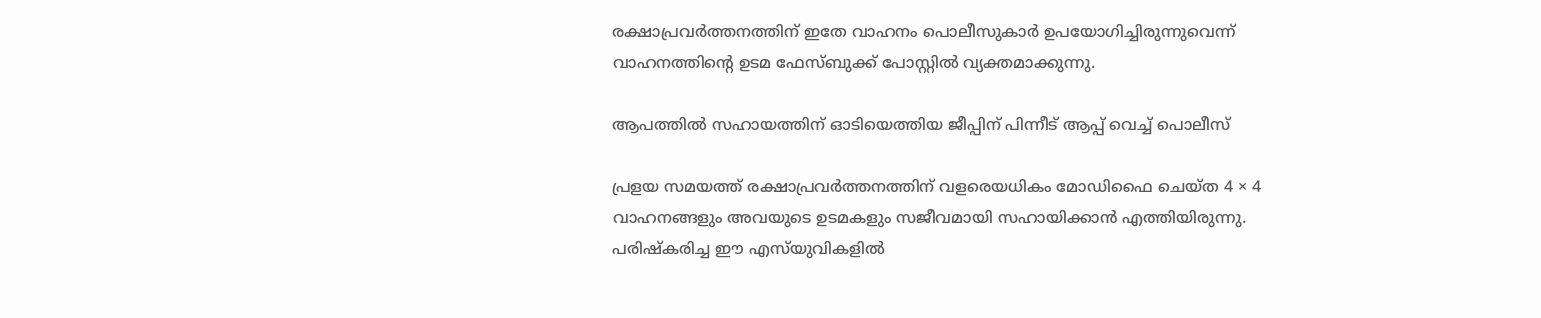രക്ഷാപ്രവർത്തനത്തിന് ഇതേ വാഹനം പൊലീസുകാർ ഉപയോഗിച്ചിരുന്നുവെന്ന് വാഹനത്തിന്റെ ഉടമ ഫേസ്ബുക്ക് പോസ്റ്റിൽ വ്യക്തമാക്കുന്നു.

ആപത്തിൽ സഹായത്തിന് ഓടിയെത്തിയ ജീപ്പിന് പിന്നീട് ആപ്പ് വെച്ച് പൊലീസ്

പ്രളയ സമയത്ത് രക്ഷാപ്രവർത്തനത്തിന് വളരെയധികം മോഡിഫൈ ചെയ്ത 4 × 4 വാഹനങ്ങളും അവയുടെ ഉടമകളും സജീവമായി സഹായിക്കാൻ എത്തിയിരുന്നു. പരിഷ്കരിച്ച ഈ എസ്‌യുവികളിൽ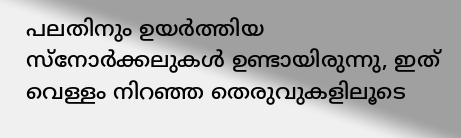പലതിനും ഉയർത്തിയ സ്നോർക്കലുകൾ ഉണ്ടായിരുന്നു, ഇത് വെള്ളം നിറഞ്ഞ തെരുവുകളിലൂടെ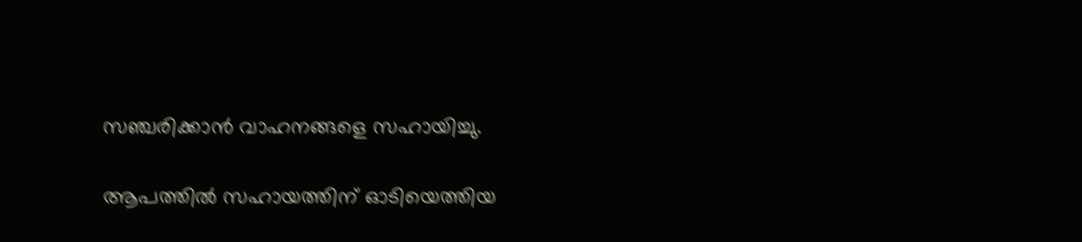സഞ്ചരിക്കാൻ വാഹനങ്ങളെ സഹായിച്ചു.

ആപത്തിൽ സഹായത്തിന് ഓടിയെത്തിയ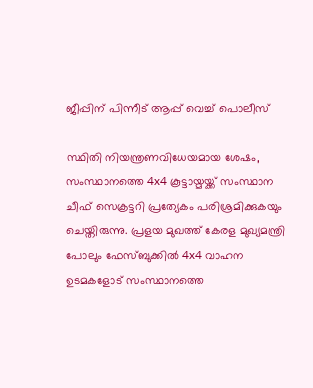ജീപ്പിന് പിന്നീട് ആപ്പ് വെച്ച് പൊലീസ്

സ്ഥിതി നിയന്ത്രണവിധേയമായ ശേഷം, സംസ്ഥാനത്തെ 4x4 കൂട്ടായ്മയ്ക്ക് സംസ്ഥാന ചീഫ് സെക്രട്ടറി പ്രത്യേകം പരിശ്രമിക്കുകയും ചെയ്തിരുന്നു. പ്രളയ മുഖത്ത് കേരള മുഖ്യമന്ത്രി പോലും ഫേസ്ബുക്കിൽ 4x4 വാഹന ഉടമകളോട് സംസ്ഥാനത്തെ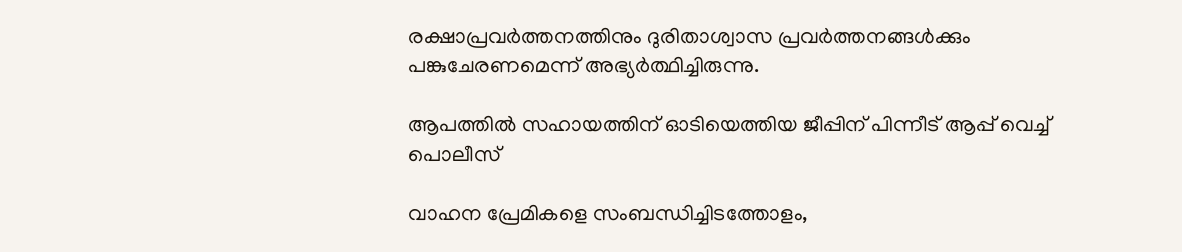രക്ഷാപ്രവർത്തനത്തിനും ദുരിതാശ്വാസ പ്രവർത്തനങ്ങൾക്കും പങ്കുചേരണമെന്ന് അഭ്യർത്ഥിച്ചിരുന്നു.

ആപത്തിൽ സഹായത്തിന് ഓടിയെത്തിയ ജീപ്പിന് പിന്നീട് ആപ്പ് വെച്ച് പൊലീസ്

വാഹന പ്രേമികളെ സംബന്ധിച്ചിടത്തോളം,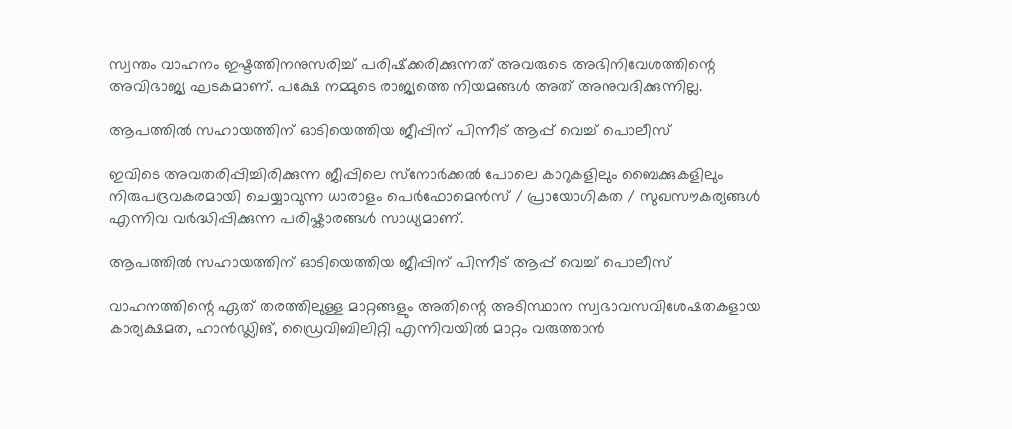സ്വന്തം വാഹനം ഇഷ്ടത്തിനനുസരിച്ച് പരിഷ്‌ക്കരിക്കുന്നത് അവരുടെ അഭിനിവേശത്തിന്റെ അവിഭാജ്യ ഘടകമാണ്. പക്ഷേ നമ്മുടെ രാജ്യത്തെ നിയമങ്ങൾ അത് അനുവദിക്കുന്നില്ല.

ആപത്തിൽ സഹായത്തിന് ഓടിയെത്തിയ ജീപ്പിന് പിന്നീട് ആപ്പ് വെച്ച് പൊലീസ്

ഇവിടെ അവതരിപ്പിച്ചിരിക്കുന്ന ജീപ്പിലെ സ്‌നോർക്കൽ പോലെ കാറുകളിലും ബൈക്കുകളിലും നിരുപദ്രവകരമായി ചെയ്യാവുന്ന ധാരാളം പെർഫോമെൻസ് / പ്രായോഗികത / സുഖസൗകര്യങ്ങൾ എന്നിവ വർദ്ധിപ്പിക്കുന്ന പരിഷ്കാരങ്ങൾ സാധ്യമാണ്.

ആപത്തിൽ സഹായത്തിന് ഓടിയെത്തിയ ജീപ്പിന് പിന്നീട് ആപ്പ് വെച്ച് പൊലീസ്

വാഹനത്തിന്റെ ഏത് തരത്തിലുള്ള മാറ്റങ്ങളും അതിന്റെ അടിസ്ഥാന സ്വഭാവസവിശേഷതകളായ കാര്യക്ഷമത, ഹാൻഡ്ലിങ്, ഡ്രൈവിബിലിറ്റി എന്നിവയിൽ മാറ്റം വരുത്താൻ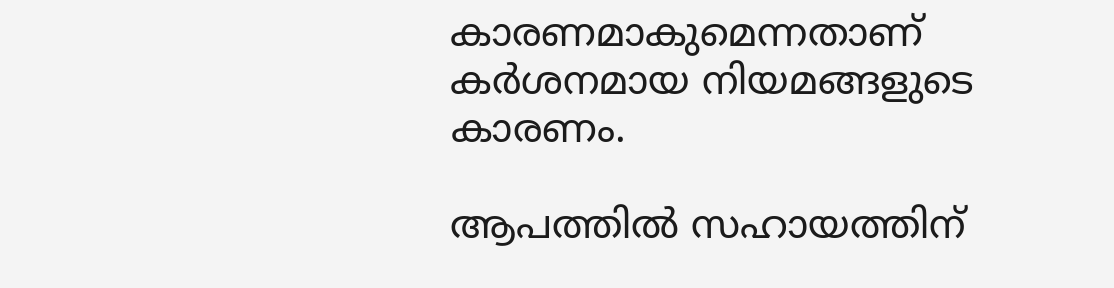കാരണമാകുമെന്നതാണ് കർശനമായ നിയമങ്ങളുടെ കാരണം.

ആപത്തിൽ സഹായത്തിന്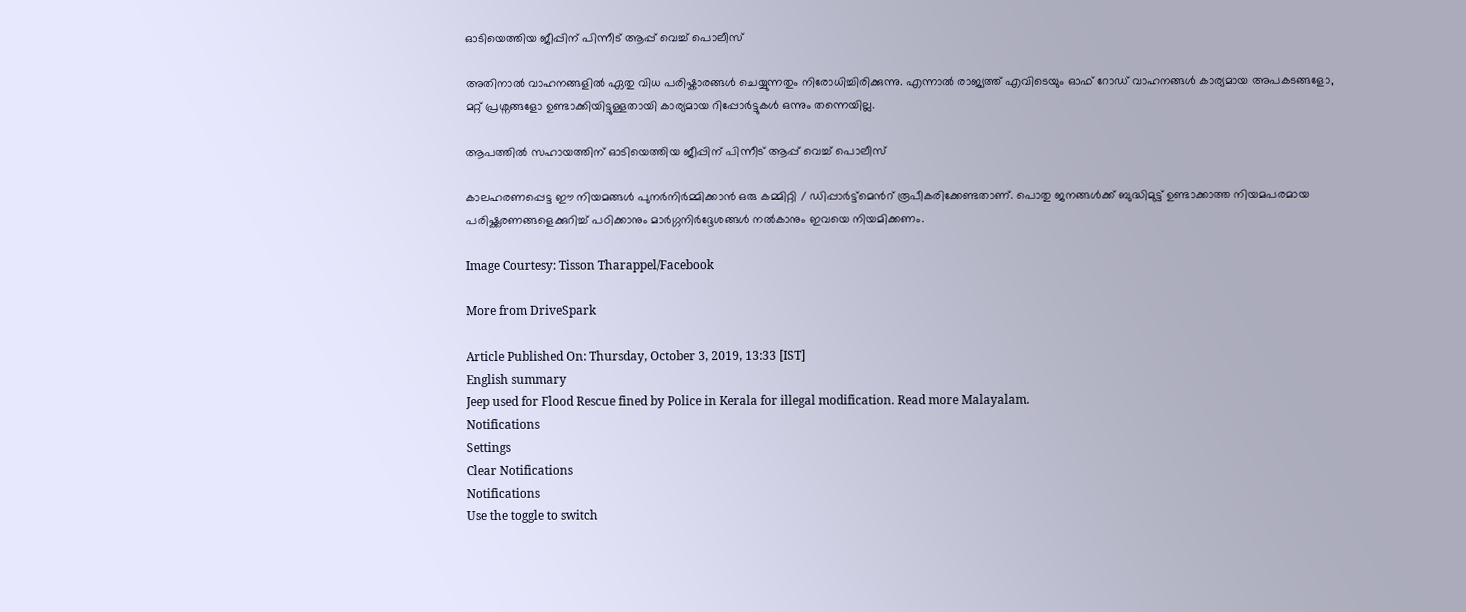ഓടിയെത്തിയ ജീപ്പിന് പിന്നീട് ആപ്പ് വെച്ച് പൊലീസ്

അതിനാൽ വാഹനങ്ങളിൽ ഏതു വിധ പരിഷ്കാരങ്ങൾ ചെയ്യുന്നതും നിരോധിച്ചിരിക്കുന്നു. എന്നാൽ രാജ്യത്ത് എവിടെയും ഓഫ് റോഡ് വാഹനങ്ങൾ കാര്യമായ അപകടങ്ങളോ, മറ്റ് പ്രശ്നങ്ങളോ ഉണ്ടാക്കിയിട്ടുള്ളതായി കാര്യമായ റിപ്പോർട്ടുകൾ ഒന്നും തന്നെയില്ല.

ആപത്തിൽ സഹായത്തിന് ഓടിയെത്തിയ ജീപ്പിന് പിന്നീട് ആപ്പ് വെച്ച് പൊലീസ്

കാലഹരണപ്പെട്ട ഈ നിയമങ്ങൾ പുനർ‌നിർമ്മിക്കാൻ ഒരു കമ്മിറ്റി / ഡിപ്പാർട്ട്മെൻറ് രൂപീകരിക്കേണ്ടതാണ്. പൊതു ജനങ്ങൾക്ക് ബുദ്ധിമുട്ട് ഉണ്ടാക്കാത്ത നിയമപരമായ‌ പരിഷ്ക്കരണങ്ങളെക്കുറിച്ച് പഠിക്കാനും മാർ‌ഗ്ഗനിർ‌ദ്ദേശങ്ങൾ‌ നൽ‌കാനും ഇവയെ നിയമിക്കണം.

Image Courtesy: Tisson Tharappel/Facebook

More from DriveSpark

Article Published On: Thursday, October 3, 2019, 13:33 [IST]
English summary
Jeep used for Flood Rescue fined by Police in Kerala for illegal modification. Read more Malayalam.
Notifications
Settings
Clear Notifications
Notifications
Use the toggle to switch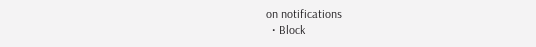on notifications
  • Block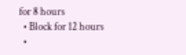for 8 hours
  • Block for 12 hours
  •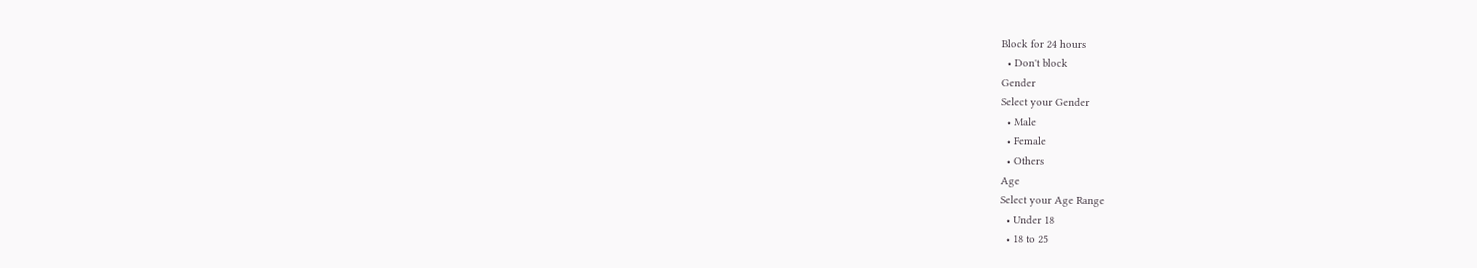Block for 24 hours
  • Don't block
Gender
Select your Gender
  • Male
  • Female
  • Others
Age
Select your Age Range
  • Under 18
  • 18 to 25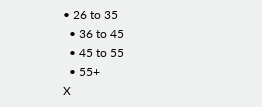• 26 to 35
  • 36 to 45
  • 45 to 55
  • 55+
X